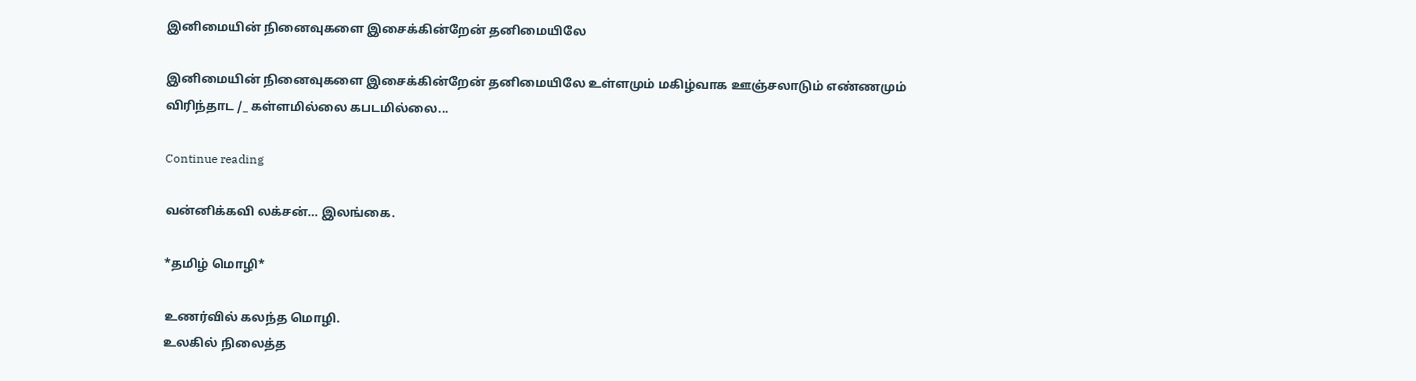இனிமையின் நினைவுகளை இசைக்கின்றேன் தனிமையிலே

இனிமையின் நினைவுகளை இசைக்கின்றேன் தனிமையிலே உள்ளமும் மகிழ்வாக ஊஞ்சலாடும் எண்ணமும் விரிந்தாட /_ கள்ளமில்லை கபடமில்லை...

Continue reading

வன்னிக்கவி லக்சன்… இலங்கை.

*தமிழ் மொழி*

உணர்வில் கலந்த மொழி.
உலகில் நிலைத்த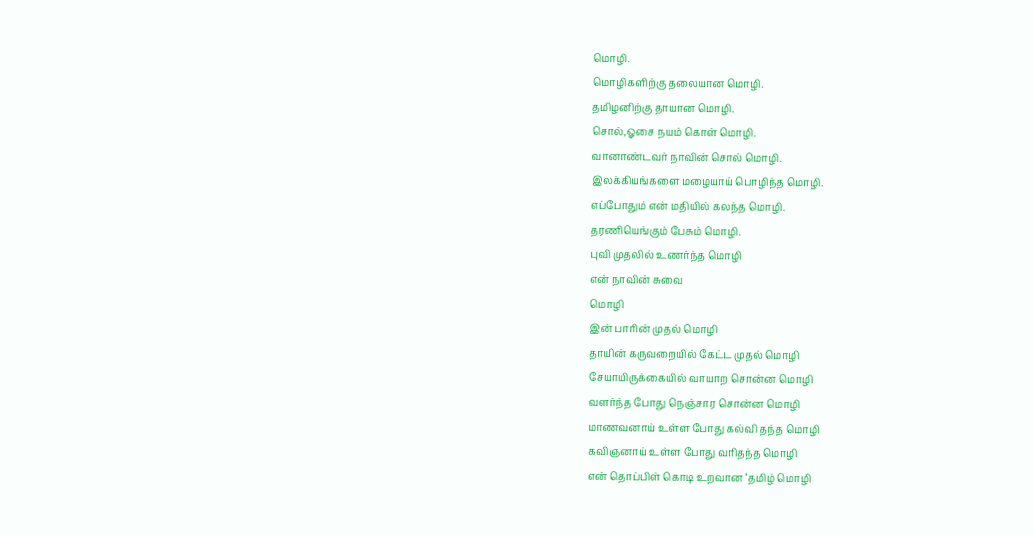மொழி.
மொழிகளிற்கு தலையான மொழி.
தமிழனிற்கு தாயான மொழி.
சொல்,ஓசை நயம் கொள் மொழி.
வானாண்டவர் நாவின் சொல் மொழி.
இலக்கியங்களை மழையாய் பொழிந்த மொழி.
எப்போதும் என் மதியில் கலந்த மொழி.
தரணியெங்கும் பேசும் மொழி.
புவி முதலில் உணர்ந்த மொழி
என் நாவின் சுவை
மொழி
இன் பாரின் முதல் மொழி
தாயின் கருவறையில் கேட்ட முதல் மொழி
சேயாயிருக்கையில் வாயாற சொன்ன மொழி
வளர்ந்த போது நெஞ்சார சொன்ன மொழி
மாணவனாய் உள்ள போது கல்வி தந்த மொழி
கவிஞனாய் உள்ள போது வரிதந்த மொழி
என் தொப்பிள் கொடி உறவான ‘தமிழ் மொழி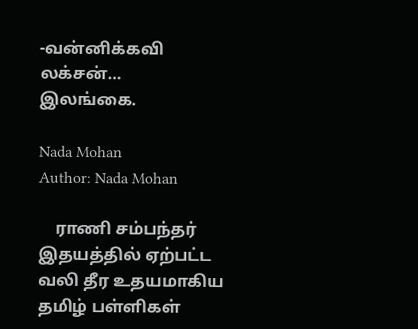-வன்னிக்கவி லக்சன்…
இலங்கை.

Nada Mohan
Author: Nada Mohan

    ராணி சம்பந்தர் இதயத்தில் ஏற்பட்ட வலி தீர உதயமாகிய தமிழ் பள்ளிகள்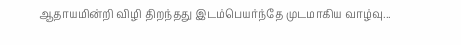ஆதாயமின்றி விழி திறந்தது இடம்பெயர்ந்தே முடமாகிய வாழ்வு...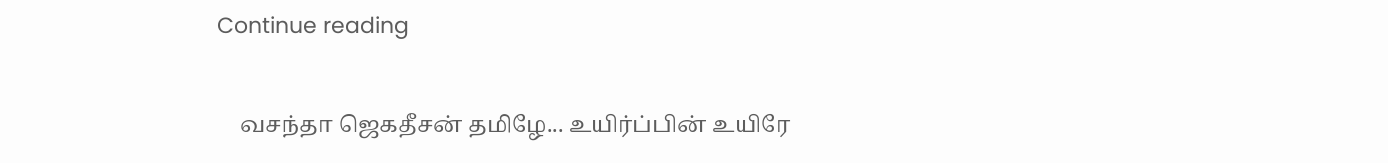Continue reading

    வசந்தா ஜெகதீசன் தமிழே... உயிர்ப்பின் உயிரே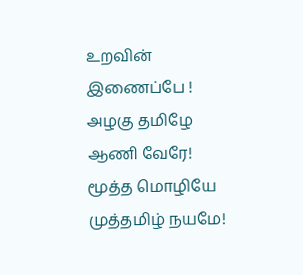உறவின் இணைப்பே ! அழகு தமிழே ஆணி வேரே! மூத்த மொழியே முத்தமிழ் நயமே!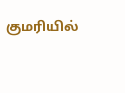குமரியில்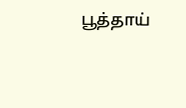பூத்தாய்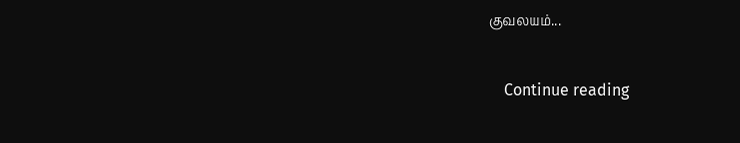குவலயம்...

    Continue reading